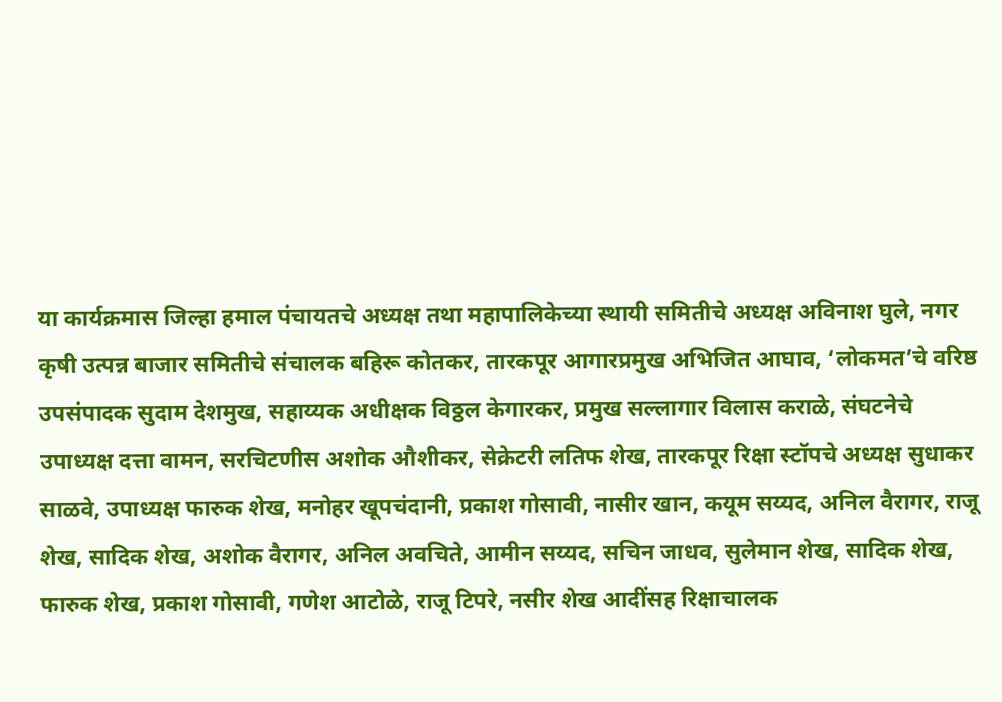या कार्यक्रमास जिल्हा हमाल पंचायतचे अध्यक्ष तथा महापालिकेच्या स्थायी समितीचे अध्यक्ष अविनाश घुले, नगर कृषी उत्पन्न बाजार समितीचे संचालक बहिरू कोतकर, तारकपूर आगारप्रमुख अभिजित आघाव, ‘लोकमत’चे वरिष्ठ उपसंपादक सुदाम देशमुख, सहाय्यक अधीक्षक विठ्ठल केगारकर, प्रमुख सल्लागार विलास कराळे, संघटनेचे उपाध्यक्ष दत्ता वामन, सरचिटणीस अशोक औशीकर, सेक्रेटरी लतिफ शेख, तारकपूर रिक्षा स्टॉपचे अध्यक्ष सुधाकर साळवे, उपाध्यक्ष फारुक शेख, मनोहर खूपचंदानी, प्रकाश गोसावी, नासीर खान, कयूम सय्यद, अनिल वैरागर, राजू शेख, सादिक शेख, अशोक वैरागर, अनिल अवचिते, आमीन सय्यद, सचिन जाधव, सुलेमान शेख, सादिक शेख, फारुक शेख, प्रकाश गोसावी, गणेश आटोळे, राजू टिपरे, नसीर शेख आदींसह रिक्षाचालक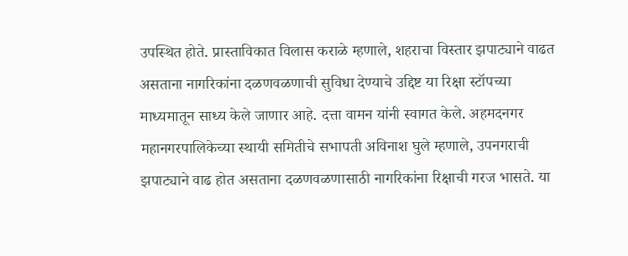उपस्थित होते. प्रास्ताविकात विलास कराळे म्हणाले, शहराचा विस्तार झपाट्याने वाढत असताना नागरिकांना दळणवळणाची सुविधा देण्याचे उद्दिष्ट या रिक्षा स्टॉपच्या माध्यमातून साध्य केले जाणार आहे. दत्ता वामन यांनी स्वागत केले. अहमदनगर महानगरपालिकेच्या स्थायी समितीचे सभापती अविनाश घुले म्हणाले, उपनगराची झपाट्याने वाढ होत असताना दळणवळणासाठी नागरिकांना रिक्षाची गरज भासते. या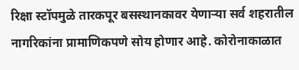रिक्षा स्टॉपमुळे तारकपूर बसस्थानकावर येणाऱ्या सर्व शहरातील नागरिकांना प्रामाणिकपणे सोय होणार आहे. कोरोनाकाळात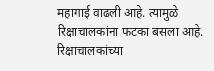महागाई वाढली आहे. त्यामुळे रिक्षाचालकांना फटका बसला आहे. रिक्षाचालकांच्या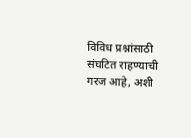विविध प्रश्नांसाठी संघटित राहण्याची गरज आहे, अशी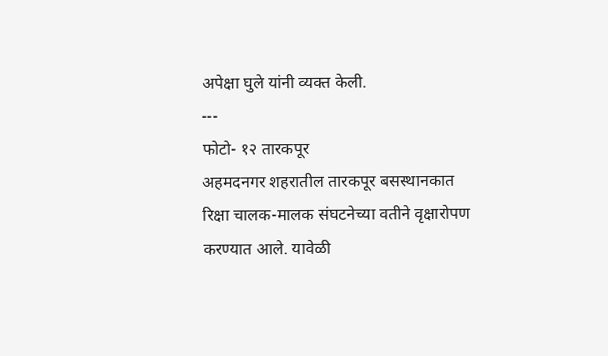अपेक्षा घुले यांनी व्यक्त केली.
---
फोटो- १२ तारकपूर
अहमदनगर शहरातील तारकपूर बसस्थानकात रिक्षा चालक-मालक संघटनेच्या वतीने वृक्षारोपण करण्यात आले. यावेळी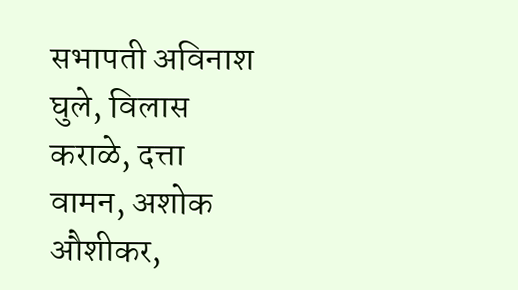सभापती अविनाश घुले, विलास कराळे, दत्ता वामन, अशोक औशीकर,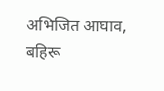अभिजित आघाव, बहिरू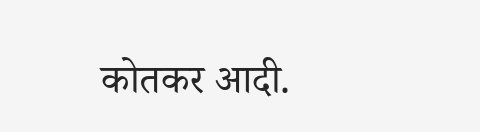कोतकर आदी.